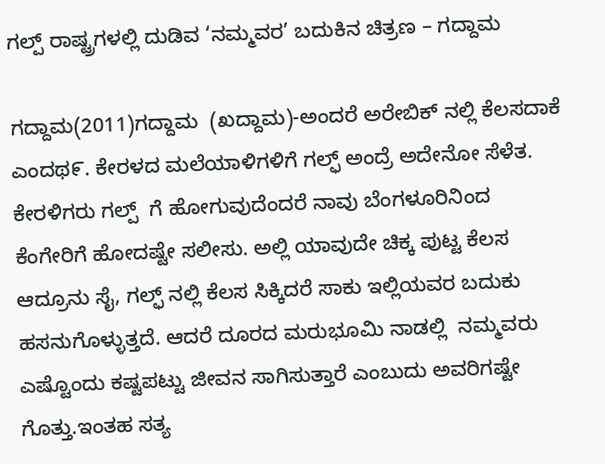ಗಲ್ಪ್ ರಾಷ್ಟ್ರಗಳಲ್ಲಿ ದುಡಿವ ‘ನಮ್ಮವರ’ ಬದುಕಿನ ಚಿತ್ರಣ – ಗದ್ದಾಮ

ಗದ್ದಾಮ(2011)ಗದ್ದಾಮ  (ಖದ್ದಾಮ)-ಅಂದರೆ ಅರೇಬಿಕ್ ನಲ್ಲಿ ಕೆಲಸದಾಕೆ ಎಂದಥ೯. ಕೇರಳದ ಮಲೆಯಾಳಿಗಳಿಗೆ ಗಲ್ಫ್ ಅಂದ್ರೆ ಅದೇನೋ ಸೆಳೆತ. ಕೇರಳಿಗರು ಗಲ್ಪ್  ಗೆ ಹೋಗುವುದೆಂದರೆ ನಾವು ಬೆಂಗಳೂರಿನಿಂದ ಕೆಂಗೇರಿಗೆ ಹೋದಷ್ಟೇ ಸಲೀಸು. ಅಲ್ಲಿ ಯಾವುದೇ ಚಿಕ್ಕ ಪುಟ್ಟ ಕೆಲಸ ಆದ್ರೂನು ಸೈ, ಗಲ್ಫ್ ನಲ್ಲಿ ಕೆಲಸ ಸಿಕ್ಕಿದರೆ ಸಾಕು ಇಲ್ಲಿಯವರ ಬದುಕು ಹಸನುಗೊಳ್ಳುತ್ತದೆ. ಆದರೆ ದೂರದ ಮರುಭೂಮಿ ನಾಡಲ್ಲಿ  ನಮ್ಮವರು ಎಷ್ಟೊಂದು ಕಷ್ಟಪಟ್ಟು ಜೀವನ ಸಾಗಿಸುತ್ತಾರೆ ಎಂಬುದು ಅವರಿಗಷ್ಟೇ ಗೊತ್ತು.ಇಂತಹ ಸತ್ಯ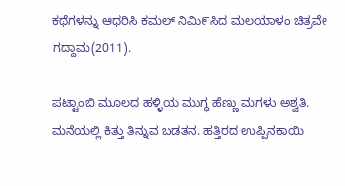ಕಥೆಗಳನ್ನು ಆಧರಿಸಿ ಕಮಲ್ ನಿಮಿ೯ಸಿದ ಮಲಯಾಳಂ ಚಿತ್ರವೇ ಗದ್ದಾಮ(2011).

ಪಟ್ಟಾಂಬಿ ಮೂಲದ ಹಳ್ಳಿಯ ಮುಗ್ಧ ಹೆಣ್ಣು ಮಗಳು ಅಶ್ವತಿ. ಮನೆಯಲ್ಲಿ ಕಿತ್ತು ತಿನ್ನುವ ಬಡತನ. ಹತ್ತಿರದ ಉಪ್ಪಿನಕಾಯಿ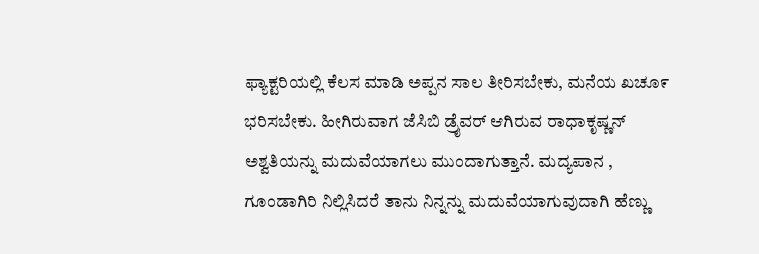ಫ್ಯಾಕ್ಟರಿಯಲ್ಲಿ ಕೆಲಸ ಮಾಡಿ ಅಪ್ಪನ ಸಾಲ ತೀರಿಸಬೇಕು, ಮನೆಯ ಖಚೂ೯ ಭರಿಸಬೇಕು. ಹೀಗಿರುವಾಗ ಜೆಸಿಬಿ ಡ್ರೈವರ್ ಆಗಿರುವ ರಾಧಾಕೃಷ್ಣನ್ ಅಶ್ವತಿಯನ್ನು ಮದುವೆಯಾಗಲು ಮುಂದಾಗುತ್ತಾನೆ. ಮದ್ಯಪಾನ , ಗೂಂಡಾಗಿರಿ ನಿಲ್ಲಿಸಿದರೆ ತಾನು ನಿನ್ನನ್ನು ಮದುವೆಯಾಗುವುದಾಗಿ ಹೆಣ್ಣು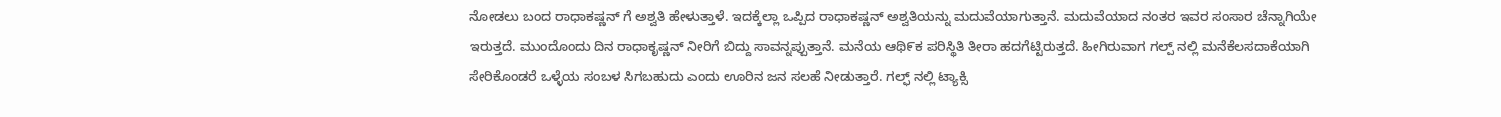ನೋಡಲು ಬಂದ ರಾಧಾಕಷ್ಣನ್ ಗೆ ಅಶ್ವತಿ ಹೇಳುತ್ತಾಳೆ. ಇದಕ್ಕೆಲ್ಲಾ ಒಪ್ಪಿದ ರಾಧಾಕಷ್ಣನ್ ಅಶ್ವತಿಯನ್ನು ಮದುವೆಯಾಗುತ್ತಾನೆ. ಮದುವೆಯಾದ ನಂತರ ಇವರ ಸಂಸಾರ ಚೆನ್ನಾಗಿಯೇ ಇರುತ್ತದೆ. ಮುಂದೊಂದು ದಿನ ರಾಧಾಕೃಷ್ಣನ್ ನೀರಿಗೆ ಬಿದ್ದು ಸಾವನ್ನಪ್ಪುತ್ತಾನೆ. ಮನೆಯ ಆಥಿ೯ಕ ಪರಿಸ್ಥಿತಿ ತೀರಾ ಹದಗೆಟ್ಟಿರುತ್ತದೆ. ಹೀಗಿರುವಾಗ ಗಲ್ಪ್ ನಲ್ಲಿ ಮನೆಕೆಲಸದಾಕೆಯಾಗಿ ಸೇರಿಕೊಂಡರೆ ಒಳ್ಳೆಯ ಸಂಬಳ ಸಿಗಬಹುದು ಎಂದು ಊರಿನ ಜನ ಸಲಹೆ ನೀಡುತ್ತಾರೆ. ಗಲ್ಫ್ ನಲ್ಲಿ ಟ್ಯಾಕ್ಸಿ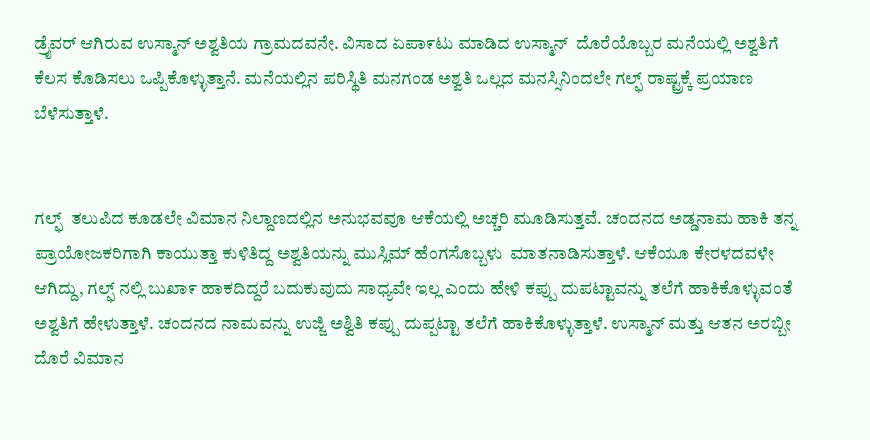ಡ್ರೈವರ್ ಆಗಿರುವ ಉಸ್ಮಾನ್ ಅಶ್ವತಿಯ ಗ್ರಾಮದವನೇ. ವಿಸಾದ ಏಪಾ೯ಟು ಮಾಡಿದ ಉಸ್ಮಾನ್  ದೊರೆಯೊಬ್ಬರ ಮನೆಯಲ್ಲಿ ಅಶ್ವತಿಗೆ ಕೆಲಸ ಕೊಡಿಸಲು ಒಪ್ಪಿಕೊಳ್ಳುತ್ತಾನೆ. ಮನೆಯಲ್ಲಿನ ಪರಿಸ್ಥಿತಿ ಮನಗಂಡ ಅಶ್ವತಿ ಒಲ್ಲದ ಮನಸ್ಸಿನಿಂದಲೇ ಗಲ್ಫ್ ರಾಷ್ಟ್ರಕ್ಕೆ ಪ್ರಯಾಣ ಬೆಳೆಸುತ್ತಾಳೆ.


ಗಲ್ಫ್  ತಲುಪಿದ ಕೂಡಲೇ ವಿಮಾನ ನಿಲ್ದಾಣದಲ್ಲಿನ ಅನುಭವವೂ ಆಕೆಯಲ್ಲಿ ಅಚ್ಚರಿ ಮೂಡಿಸುತ್ತವೆ. ಚಂದನದ ಅಡ್ಡನಾಮ ಹಾಕಿ ತನ್ನ ಪ್ರಾಯೋಜಕರಿಗಾಗಿ ಕಾಯುತ್ತಾ ಕುಳಿತಿದ್ದ ಅಶ್ವತಿಯನ್ನು ಮುಸ್ಲಿಮ್ ಹೆಂಗಸೊಬ್ಬಳು  ಮಾತನಾಡಿಸುತ್ತಾಳೆ. ಆಕೆಯೂ ಕೇರಳದವಳೇ ಆಗಿದ್ದು, ಗಲ್ಫ್ ನಲ್ಲಿ ಬುಖಾ೯ ಹಾಕದಿದ್ದರೆ ಬದುಕುವುದು ಸಾಧ್ಯವೇ ಇಲ್ಲ ಎಂದು ಹೇಳಿ ಕಪ್ಪು ದುಪಟ್ಟಾವನ್ನು ತಲೆಗೆ ಹಾಕಿಕೊಳ್ಳುವಂತೆ ಅಶ್ವತಿಗೆ ಹೇಳುತ್ತಾಳೆ. ಚಂದನದ ನಾಮವನ್ನು ಉಜ್ಜಿ ಅಶ್ವಿತಿ ಕಪ್ಪು ದುಪ್ಪಟ್ಟಾ ತಲೆಗೆ ಹಾಕಿಕೊಳ್ಳುತ್ತಾಳೆ. ಉಸ್ಮಾನ್ ಮತ್ತು ಆತನ ಅರಬ್ಬೀ ದೊರೆ ವಿಮಾನ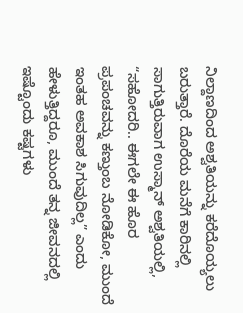ನಿಲ್ದಾಣದಿಂದ ಅಶ್ವತಿಯನ್ನು ಕರೆದೊಯ್ಯಲು ಬರುತ್ತಾರೆ. ದೊರೆಯ ಮನೆಗೆ ಕಾರಿನಲ್ಲಿ ಸಾಗುತ್ತಿರುವಾಗ ಉಸ್ಮಾನ್ ಅಶ್ವತಿಯಲ್ಲಿ, “ಸಹೋದರಿ.. ಈಗಲೇ ಈ ಹೊರ ಪ್ರಪಂಚವನ್ನು ಕಣ್ತುಂಬ ನೋಡಿಕೋ, ಮುಂದೆ ಇಂತಹ ಅವಕಾಶ ಸಿಗುವುದಿಲ್ಲ” ಎಂದು ಹೇಳುತ್ತಿದ್ದರೂ, ಮುಂದೆ ತನ್ನ ಜೀವನದಲ್ಲಿ ಇಷ್ಟೊಂದು ಕಷ್ಟಗಳು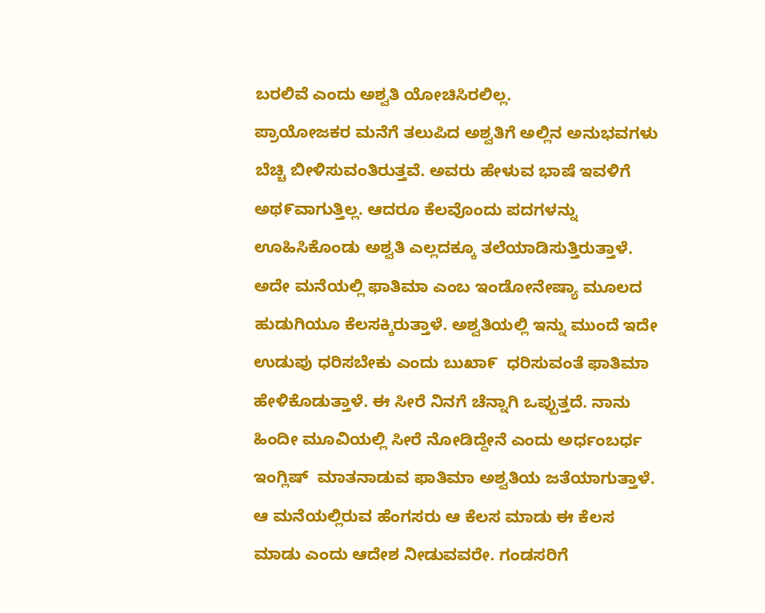ಬರಲಿವೆ ಎಂದು ಅಶ್ವತಿ ಯೋಚಿಸಿರಲಿಲ್ಲ.
ಪ್ರಾಯೋಜಕರ ಮನೆಗೆ ತಲುಪಿದ ಅಶ್ವತಿಗೆ ಅಲ್ಲಿನ ಅನುಭವಗಳು ಬೆಚ್ಚಿ ಬೀಳಿಸುವಂತಿರುತ್ತವೆ. ಅವರು ಹೇಳುವ ಭಾಷೆ ಇವಳಿಗೆ ಅಥ೯ವಾಗುತ್ತಿಲ್ಲ. ಆದರೂ ಕೆಲವೊಂದು ಪದಗಳನ್ನು ಊಹಿಸಿಕೊಂಡು ಅಶ್ವತಿ ಎಲ್ಲದಕ್ಕೂ ತಲೆಯಾಡಿಸುತ್ತಿರುತ್ತಾಳೆ. ಅದೇ ಮನೆಯಲ್ಲಿ ಫಾತಿಮಾ ಎಂಬ ಇಂಡೋನೇಷ್ಯಾ ಮೂಲದ ಹುಡುಗಿಯೂ ಕೆಲಸಕ್ಕಿರುತ್ತಾಳೆ. ಅಶ್ವತಿಯಲ್ಲಿ ಇನ್ನು ಮುಂದೆ ಇದೇ ಉಡುಪು ಧರಿಸಬೇಕು ಎಂದು ಬುಖಾ೯  ಧರಿಸುವಂತೆ ಫಾತಿಮಾ ಹೇಳಿಕೊಡುತ್ತಾಳೆ. ಈ ಸೀರೆ ನಿನಗೆ ಚೆನ್ನಾಗಿ ಒಪ್ಪುತ್ತದೆ. ನಾನು ಹಿಂದೀ ಮೂವಿಯಲ್ಲಿ ಸೀರೆ ನೋಡಿದ್ದೇನೆ ಎಂದು ಅರ್ಧಂಬರ್ಧ ಇಂಗ್ಲಿಷ್  ಮಾತನಾಡುವ ಫಾತಿಮಾ ಅಶ್ವತಿಯ ಜತೆಯಾಗುತ್ತಾಳೆ.
ಆ ಮನೆಯಲ್ಲಿರುವ ಹೆಂಗಸರು ಆ ಕೆಲಸ ಮಾಡು ಈ ಕೆಲಸ ಮಾಡು ಎಂದು ಆದೇಶ ನೀಡುವವರೇ. ಗಂಡಸರಿಗೆ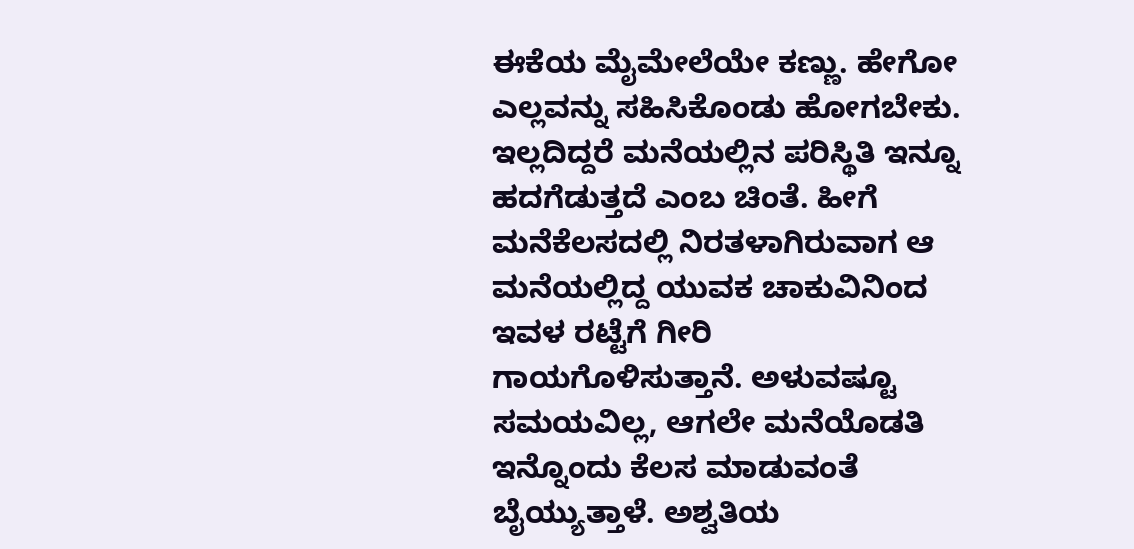ಈಕೆಯ ಮೈಮೇಲೆಯೇ ಕಣ್ಣು. ಹೇಗೋ ಎಲ್ಲವನ್ನು ಸಹಿಸಿಕೊಂಡು ಹೋಗಬೇಕು. ಇಲ್ಲದಿದ್ದರೆ ಮನೆಯಲ್ಲಿನ ಪರಿಸ್ಥಿತಿ ಇನ್ನೂ ಹದಗೆಡುತ್ತದೆ ಎಂಬ ಚಿಂತೆ. ಹೀಗೆ ಮನೆಕೆಲಸದಲ್ಲಿ ನಿರತಳಾಗಿರುವಾಗ ಆ ಮನೆಯಲ್ಲಿದ್ದ ಯುವಕ ಚಾಕುವಿನಿಂದ ಇವಳ ರಟ್ಟೆಗೆ ಗೀರಿ ಗಾಯಗೊಳಿಸುತ್ತಾನೆ. ಅಳುವಷ್ಟೂ ಸಮಯವಿಲ್ಲ, ಆಗಲೇ ಮನೆಯೊಡತಿ ಇನ್ನೊಂದು ಕೆಲಸ ಮಾಡುವಂತೆ ಬೈಯ್ಯುತ್ತಾಳೆ. ಅಶ್ವತಿಯ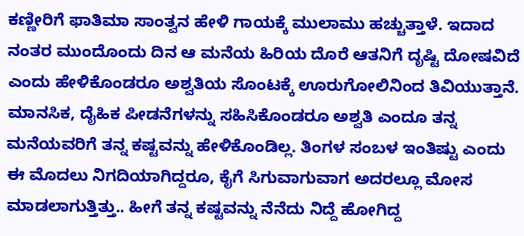ಕಣ್ಣೀರಿಗೆ ಫಾತಿಮಾ ಸಾಂತ್ವನ ಹೇಳಿ ಗಾಯಕ್ಕೆ ಮುಲಾಮು ಹಚ್ಚುತ್ತಾಳೆ. ಇದಾದ ನಂತರ ಮುಂದೊಂದು ದಿನ ಆ ಮನೆಯ ಹಿರಿಯ ದೊರೆ ಆತನಿಗೆ ದೃಷ್ಟಿ ದೋಷವಿದೆ ಎಂದು ಹೇಳಿಕೊಂಡರೂ ಅಶ್ವತಿಯ ಸೊಂಟಕ್ಕೆ ಊರುಗೋಲಿನಿಂದ ತಿವಿಯುತ್ತಾನೆ. ಮಾನಸಿಕ, ದೈಹಿಕ ಪೀಡನೆಗಳನ್ನು ಸಹಿಸಿಕೊಂಡರೂ ಅಶ್ವತಿ ಎಂದೂ ತನ್ನ ಮನೆಯವರಿಗೆ ತನ್ನ ಕಷ್ಟವನ್ನು ಹೇಳಿಕೊಂಡಿಲ್ಲ. ತಿಂಗಳ ಸಂಬಳ ಇಂತಿಷ್ಟು ಎಂದು ಈ ಮೊದಲು ನಿಗದಿಯಾಗಿದ್ದರೂ, ಕೈಗೆ ಸಿಗುವಾಗುವಾಗ ಅದರಲ್ಲೂ ಮೋಸ ಮಾಡಲಾಗುತ್ತಿತ್ತು.. ಹೀಗೆ ತನ್ನ ಕಷ್ಟವನ್ನು ನೆನೆದು ನಿದ್ದೆ ಹೋಗಿದ್ದ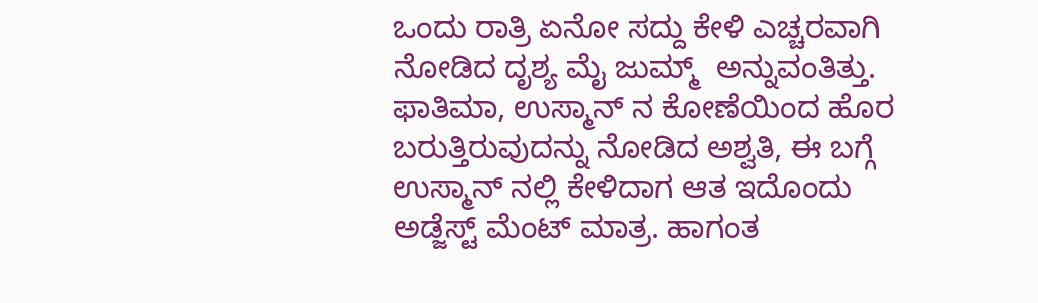ಒಂದು ರಾತ್ರಿ ಏನೋ ಸದ್ದು ಕೇಳಿ ಎಚ್ಚರವಾಗಿ ನೋಡಿದ ದೃಶ್ಯ ಮೈ ಜುಮ್ಮ್  ಅನ್ನುವಂತಿತ್ತು.
ಫಾತಿಮಾ, ಉಸ್ಮಾನ್ ನ ಕೋಣೆಯಿಂದ ಹೊರ ಬರುತ್ತಿರುವುದನ್ನು ನೋಡಿದ ಅಶ್ವತಿ, ಈ ಬಗ್ಗೆ ಉಸ್ಮಾನ್ ನಲ್ಲಿ ಕೇಳಿದಾಗ ಆತ ಇದೊಂದು ಅಡ್ಜೆಸ್ಟ್ ಮೆಂಟ್ ಮಾತ್ರ. ಹಾಗಂತ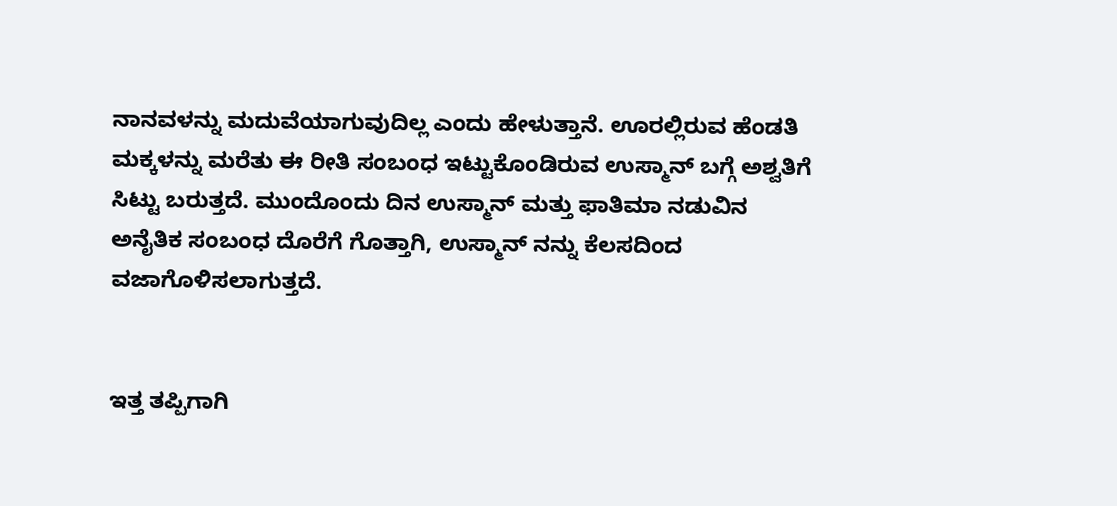ನಾನವಳನ್ನು ಮದುವೆಯಾಗುವುದಿಲ್ಲ ಎಂದು ಹೇಳುತ್ತಾನೆ. ಊರಲ್ಲಿರುವ ಹೆಂಡತಿ ಮಕ್ಕಳನ್ನು ಮರೆತು ಈ ರೀತಿ ಸಂಬಂಧ ಇಟ್ಟುಕೊಂಡಿರುವ ಉಸ್ಮಾನ್ ಬಗ್ಗೆ ಅಶ್ವತಿಗೆ ಸಿಟ್ಟು ಬರುತ್ತದೆ. ಮುಂದೊಂದು ದಿನ ಉಸ್ಮಾನ್ ಮತ್ತು ಫಾತಿಮಾ ನಡುವಿನ ಅನೈತಿಕ ಸಂಬಂಧ ದೊರೆಗೆ ಗೊತ್ತಾಗಿ, ಉಸ್ಮಾನ್ ನನ್ನು ಕೆಲಸದಿಂದ ವಜಾಗೊಳಿಸಲಾಗುತ್ತದೆ.


ಇತ್ತ ತಪ್ಪಿಗಾಗಿ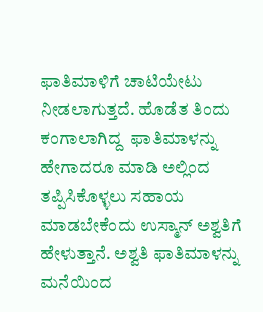ಫಾತಿಮಾಳಿಗೆ ಚಾಟಿಯೇಟು ನೀಡಲಾಗುತ್ತದೆ. ಹೊಡೆತ ತಿಂದು ಕಂಗಾಲಾಗಿದ್ದ  ಫಾತಿಮಾಳನ್ನು ಹೇಗಾದರೂ ಮಾಡಿ ಅಲ್ಲಿಂದ ತಪ್ಪಿಸಿಕೊಳ್ಳಲು ಸಹಾಯ ಮಾಡಬೇಕೆಂದು ಉಸ್ಮಾನ್ ಅಶ್ವತಿಗೆ ಹೇಳುತ್ತಾನೆ. ಅಶ್ವತಿ ಫಾತಿಮಾಳನ್ನು ಮನೆಯಿಂದ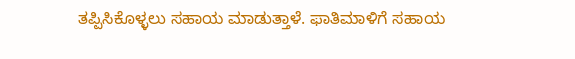ತಪ್ಪಿಸಿಕೊಳ್ಳಲು ಸಹಾಯ ಮಾಡುತ್ತಾಳೆ. ಫಾತಿಮಾಳಿಗೆ ಸಹಾಯ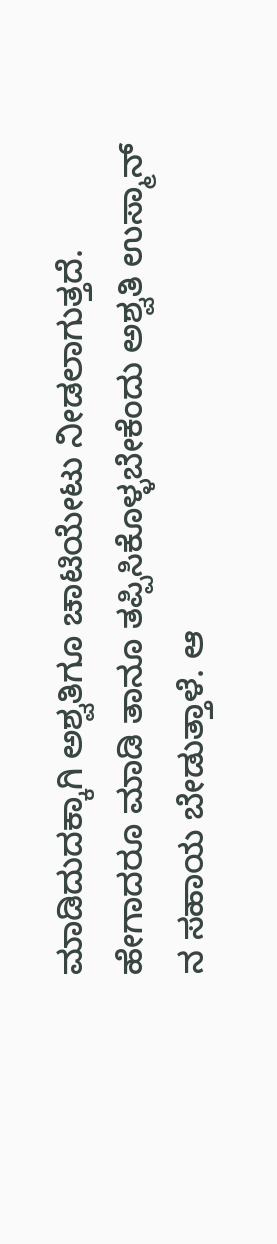ಮಾಡಿದುದಕ್ಕಾಗಿ ಅಶ್ವತಿಗೂ ಚಾಟಿಯೇಟು ನೀಡಲಾಗುತ್ತದೆ. ಹೇಗಾದರೂ ಮಾಡಿ ತಾನೂ ತಪ್ಪಿಸಿಕೊಳ್ಳಬೇಕೆಂದು ಅಶ್ವತಿ ಉಸ್ಮಾನ್ ನ ಸಹಾಯ ಬೇಡುತ್ತಾಳೆ. ಆ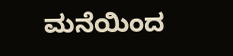ಮನೆಯಿಂದ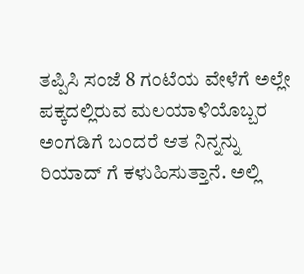ತಪ್ಪಿಸಿ ಸಂಜೆ 8 ಗಂಟೆಯ ವೇಳೆಗೆ ಅಲ್ಲೇ ಪಕ್ಕದಲ್ಲಿರುವ ಮಲಯಾಳಿಯೊಬ್ಬರ ಅಂಗಡಿಗೆ ಬಂದರೆ ಆತ ನಿನ್ನನ್ನು ರಿಯಾದ್ ಗೆ ಕಳುಹಿಸುತ್ತಾನೆ. ಅಲ್ಲಿ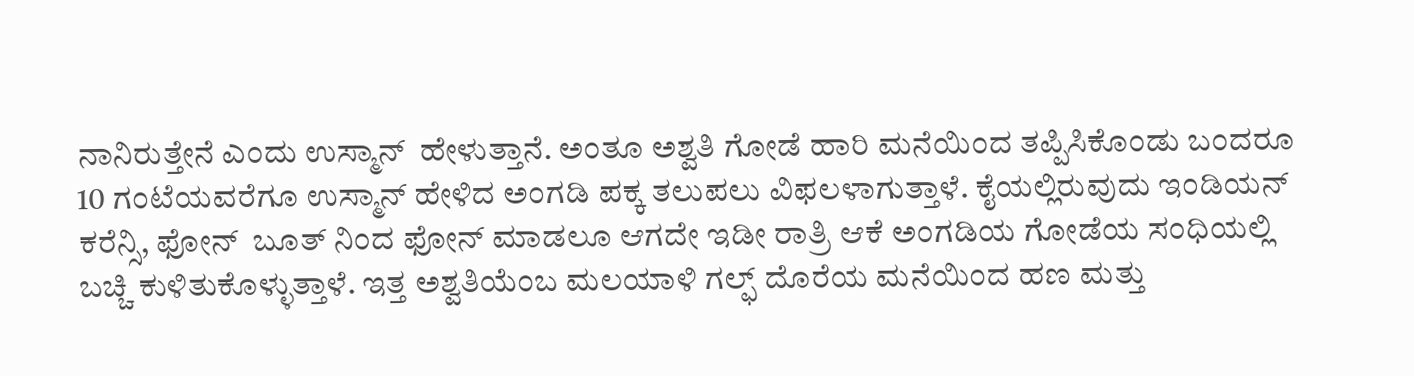ನಾನಿರುತ್ತೇನೆ ಎಂದು ಉಸ್ಮಾನ್  ಹೇಳುತ್ತಾನೆ. ಅಂತೂ ಅಶ್ವತಿ ಗೋಡೆ ಹಾರಿ ಮನೆಯಿಂದ ತಪ್ಪಿಸಿಕೊಂಡು ಬಂದರೂ 10 ಗಂಟೆಯವರೆಗೂ ಉಸ್ಮಾನ್ ಹೇಳಿದ ಅಂಗಡಿ ಪಕ್ಕ ತಲುಪಲು ವಿಫಲಳಾಗುತ್ತಾಳೆ. ಕೈಯಲ್ಲಿರುವುದು ಇಂಡಿಯನ್ ಕರೆನ್ಸಿ, ಫೋನ್  ಬೂತ್ ನಿಂದ ಫೋನ್ ಮಾಡಲೂ ಆಗದೇ ಇಡೀ ರಾತ್ರಿ ಆಕೆ ಅಂಗಡಿಯ ಗೋಡೆಯ ಸಂಧಿಯಲ್ಲಿ ಬಚ್ಚಿ ಕುಳಿತುಕೊಳ್ಳುತ್ತಾಳೆ. ಇತ್ತ ಅಶ್ವತಿಯೆಂಬ ಮಲಯಾಳಿ ಗಲ್ಫ್ ದೊರೆಯ ಮನೆಯಿಂದ ಹಣ ಮತ್ತು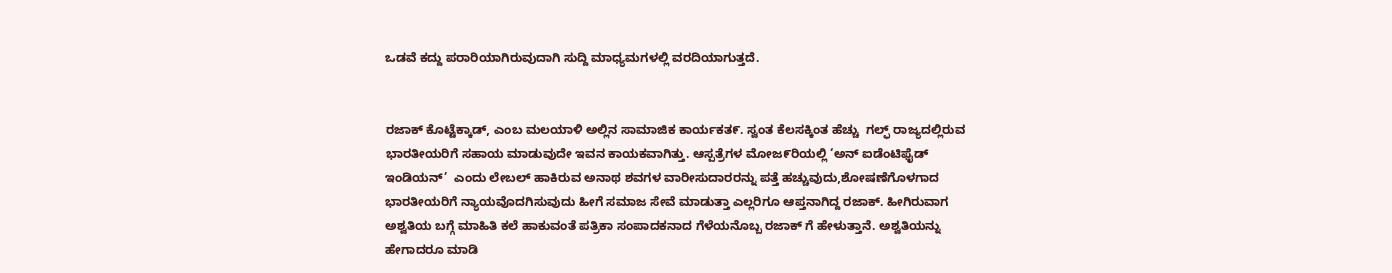ಒಡವೆ ಕದ್ದು ಪರಾರಿಯಾಗಿರುವುದಾಗಿ ಸುದ್ದಿ ಮಾಧ್ಯಮಗಳಲ್ಲಿ ವರದಿಯಾಗುತ್ತದೆ.


ರಜಾಕ್ ಕೊಟ್ಟೆಕ್ಕಾಡ್, ಎಂಬ ಮಲಯಾಳಿ ಅಲ್ಲಿನ ಸಾಮಾಜಿಕ ಕಾರ್ಯಕತ೯. ಸ್ವಂತ ಕೆಲಸಕ್ಕಿಂತ ಹೆಚ್ಚು  ಗಲ್ಫ್ ರಾಜ್ಯದಲ್ಲಿರುವ ಭಾರತೀಯರಿಗೆ ಸಹಾಯ ಮಾಡುವುದೇ ಇವನ ಕಾಯಕವಾಗಿತ್ತು. ಆಸ್ಪತ್ರೆಗಳ ಮೋಜ೯ರಿಯಲ್ಲಿ ‘ಅನ್ ಐಡೆಂಟಿಫೈಡ್ ಇಂಡಿಯನ್’  ಎಂದು ಲೇಬಲ್ ಹಾಕಿರುವ ಅನಾಥ ಶವಗಳ ವಾರೀಸುದಾರರನ್ನು ಪತ್ತೆ ಹಚ್ಚುವುದು,ಶೋಷಣೆಗೊಳಗಾದ ಭಾರತೀಯರಿಗೆ ನ್ಯಾಯವೊದಗಿಸುವುದು ಹೀಗೆ ಸಮಾಜ ಸೇವೆ ಮಾಡುತ್ತಾ ಎಲ್ಲರಿಗೂ ಆಪ್ತನಾಗಿದ್ದ ರಜಾಕ್. ಹೀಗಿರುವಾಗ ಅಶ್ವತಿಯ ಬಗ್ಗೆ ಮಾಹಿತಿ ಕಲೆ ಹಾಕುವಂತೆ ಪತ್ರಿಕಾ ಸಂಪಾದಕನಾದ ಗೆಳೆಯನೊಬ್ಬ ರಜಾಕ್ ಗೆ ಹೇಳುತ್ತಾನೆ. ಅಶ್ವತಿಯನ್ನು ಹೇಗಾದರೂ ಮಾಡಿ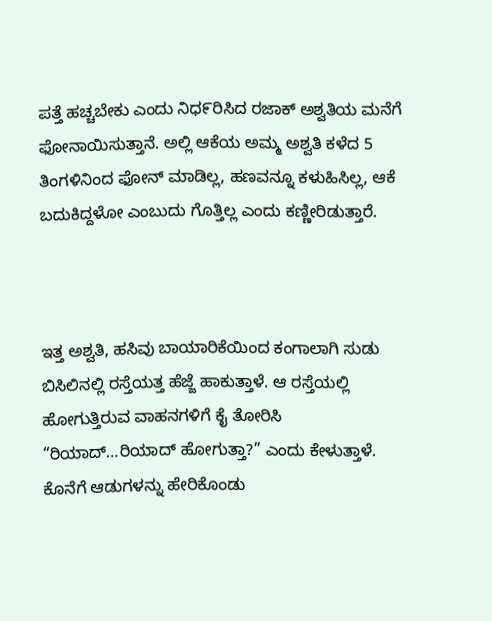ಪತ್ತೆ ಹಚ್ಚಬೇಕು ಎಂದು ನಿಧ೯ರಿಸಿದ ರಜಾಕ್ ಅಶ್ವತಿಯ ಮನೆಗೆ ಫೋನಾಯಿಸುತ್ತಾನೆ. ಅಲ್ಲಿ ಆಕೆಯ ಅಮ್ಮ ಅಶ್ವತಿ ಕಳೆದ 5 ತಿಂಗಳಿನಿಂದ ಫೋನ್ ಮಾಡಿಲ್ಲ, ಹಣವನ್ನೂ ಕಳುಹಿಸಿಲ್ಲ, ಆಕೆ ಬದುಕಿದ್ದಳೋ ಎಂಬುದು ಗೊತ್ತಿಲ್ಲ ಎಂದು ಕಣ್ಣೀರಿಡುತ್ತಾರೆ.



ಇತ್ತ ಅಶ್ವತಿ, ಹಸಿವು ಬಾಯಾರಿಕೆಯಿಂದ ಕಂಗಾಲಾಗಿ ಸುಡು ಬಿಸಿಲಿನಲ್ಲಿ ರಸ್ತೆಯತ್ತ ಹೆಜ್ಜೆ ಹಾಕುತ್ತಾಳೆ. ಆ ರಸ್ತೆಯಲ್ಲಿ ಹೋಗುತ್ತಿರುವ ವಾಹನಗಳಿಗೆ ಕೈ ತೋರಿಸಿ “ರಿಯಾದ್…ರಿಯಾದ್ ಹೋಗುತ್ತಾ?” ಎಂದು ಕೇಳುತ್ತಾಳೆ. ಕೊನೆಗೆ ಆಡುಗಳನ್ನು ಹೇರಿಕೊಂಡು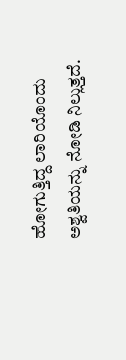ಹೋಗುತ್ತಿದ್ದ ಲಾರಿಯೊಂದು ಅಶ್ವತಿಯನ್ನು ನೋಡಿ ನಿಲ್ಲುತ್ತದೆ.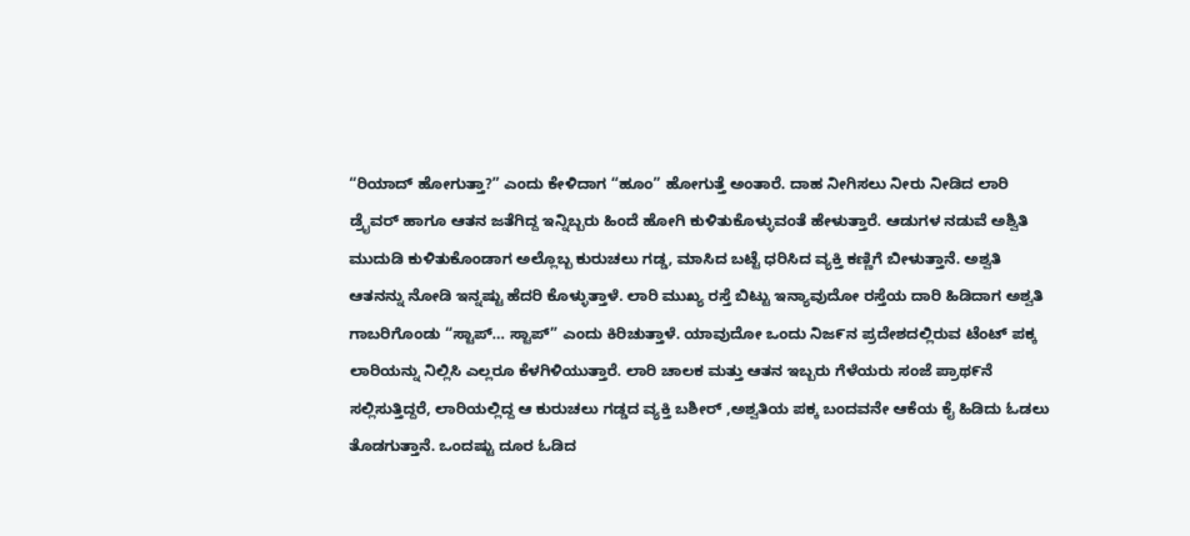“ರಿಯಾದ್ ಹೋಗುತ್ತಾ?” ಎಂದು ಕೇಳಿದಾಗ “ಹೂಂ” ಹೋಗುತ್ತೆ ಅಂತಾರೆ. ದಾಹ ನೀಗಿಸಲು ನೀರು ನೀಡಿದ ಲಾರಿ ಡ್ರೈವರ್ ಹಾಗೂ ಆತನ ಜತೆಗಿದ್ದ ಇನ್ನಿಬ್ಬರು ಹಿಂದೆ ಹೋಗಿ ಕುಳಿತುಕೊಳ್ಳುವಂತೆ ಹೇಳುತ್ತಾರೆ. ಆಡುಗಳ ನಡುವೆ ಅಶ್ವಿತಿ ಮುದುಡಿ ಕುಳಿತುಕೊಂಡಾಗ ಅಲ್ಲೊಬ್ಬ ಕುರುಚಲು ಗಡ್ಡ, ಮಾಸಿದ ಬಟ್ಟೆ ಧರಿಸಿದ ವ್ಯಕ್ತಿ ಕಣ್ಣಿಗೆ ಬೀಳುತ್ತಾನೆ. ಅಶ್ವತಿ ಆತನನ್ನು ನೋಡಿ ಇನ್ನಷ್ಟು ಹೆದರಿ ಕೊಳ್ಳುತ್ತಾಳೆ. ಲಾರಿ ಮುಖ್ಯ ರಸ್ತೆ ಬಿಟ್ಟು ಇನ್ಯಾವುದೋ ರಸ್ತೆಯ ದಾರಿ ಹಿಡಿದಾಗ ಅಶ್ವತಿ ಗಾಬರಿಗೊಂಡು “ಸ್ಟಾಪ್… ಸ್ಟಾಪ್” ಎಂದು ಕಿರಿಚುತ್ತಾಳೆ. ಯಾವುದೋ ಒಂದು ನಿಜ೯ನ ಪ್ರದೇಶದಲ್ಲಿರುವ ಟೆಂಟ್ ಪಕ್ಕ ಲಾರಿಯನ್ನು ನಿಲ್ಲಿಸಿ ಎಲ್ಲರೂ ಕೆಳಗಿಳಿಯುತ್ತಾರೆ. ಲಾರಿ ಚಾಲಕ ಮತ್ತು ಆತನ ಇಬ್ಬರು ಗೆಳೆಯರು ಸಂಜೆ ಪ್ರಾಥ೯ನೆ ಸಲ್ಲಿಸುತ್ತಿದ್ದರೆ, ಲಾರಿಯಲ್ಲಿದ್ದ ಆ ಕುರುಚಲು ಗಡ್ಡದ ವ್ಯಕ್ತಿ ಬಶೀರ್ ,ಅಶ್ವತಿಯ ಪಕ್ಕ ಬಂದವನೇ ಆಕೆಯ ಕೈ ಹಿಡಿದು ಓಡಲು ತೊಡಗುತ್ತಾನೆ. ಒಂದಷ್ಟು ದೂರ ಓಡಿದ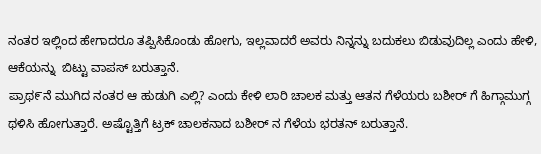ನಂತರ ಇಲ್ಲಿಂದ ಹೇಗಾದರೂ ತಪ್ಪಿಸಿಕೊಂಡು ಹೋಗು, ಇಲ್ಲವಾದರೆ ಅವರು ನಿನ್ನನ್ನು ಬದುಕಲು ಬಿಡುವುದಿಲ್ಲ ಎಂದು ಹೇಳಿ, ಆಕೆಯನ್ನು  ಬಿಟ್ಟು ವಾಪಸ್ ಬರುತ್ತಾನೆ.
ಪ್ರಾಥ೯ನೆ ಮುಗಿದ ನಂತರ ಆ ಹುಡುಗಿ ಎಲ್ಲಿ? ಎಂದು ಕೇಳಿ ಲಾರಿ ಚಾಲಕ ಮತ್ತು ಆತನ ಗೆಳೆಯರು ಬಶೀರ್ ಗೆ ಹಿಗ್ಗಾಮುಗ್ಗ ಥಳಿಸಿ ಹೋಗುತ್ತಾರೆ. ಅಷ್ಟೊತ್ತಿಗೆ ಟ್ರಕ್ ಚಾಲಕನಾದ ಬಶೀರ್ ನ ಗೆಳೆಯ ಭರತನ್ ಬರುತ್ತಾನೆ.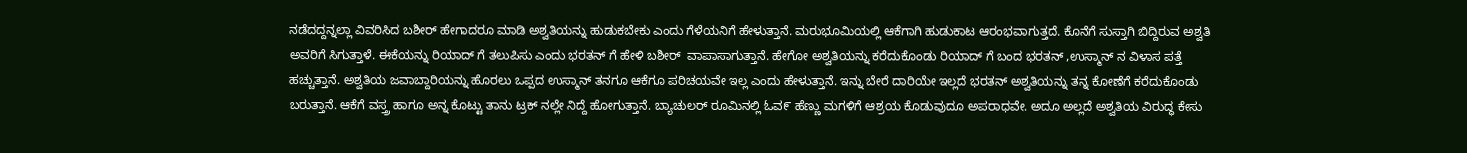ನಡೆದದ್ದನ್ನಲ್ಲಾ ವಿವರಿಸಿದ ಬಶೀರ್ ಹೇಗಾದರೂ ಮಾಡಿ ಅಶ್ವತಿಯನ್ನು ಹುಡುಕಬೇಕು ಎಂದು ಗೆಳೆಯನಿಗೆ ಹೇಳುತ್ತಾನೆ. ಮರುಭೂಮಿಯಲ್ಲಿ ಆಕೆಗಾಗಿ ಹುಡುಕಾಟ ಆರಂಭವಾಗುತ್ತದೆ. ಕೊನೆಗೆ ಸುಸ್ತಾಗಿ ಬಿದ್ದಿರುವ ಅಶ್ವತಿ ಅವರಿಗೆ ಸಿಗುತ್ತಾಳೆ. ಈಕೆಯನ್ನು ರಿಯಾದ್ ಗೆ ತಲುಪಿಸು ಎಂದು ಭರತನ್ ಗೆ ಹೇಳಿ ಬಶೀರ್  ವಾಪಾಸಾಗುತ್ತಾನೆ. ಹೇಗೋ ಅಶ್ವತಿಯನ್ನು ಕರೆದುಕೊಂಡು ರಿಯಾದ್ ಗೆ ಬಂದ ಭರತನ್ ,ಉಸ್ಮಾನ್ ನ ವಿಳಾಸ ಪತ್ತೆ ಹಚ್ಚುತ್ತಾನೆ. ಅಶ್ವತಿಯ ಜವಾಬ್ದಾರಿಯನ್ನು ಹೊರಲು ಒಪ್ಪದ ಉಸ್ಮಾನ್ ತನಗೂ ಆಕೆಗೂ ಪರಿಚಯವೇ ಇಲ್ಲ ಎಂದು ಹೇಳುತ್ತಾನೆ. ಇನ್ನು ಬೇರೆ ದಾರಿಯೇ ಇಲ್ಲದೆ ಭರತನ್ ಅಶ್ವತಿಯನ್ನು ತನ್ನ ಕೋಣೆಗೆ ಕರೆದುಕೊಂಡು ಬರುತ್ತಾನೆ. ಆಕೆಗೆ ವಸ್ತ್ರ ಹಾಗೂ ಅನ್ನ ಕೊಟ್ಟು ತಾನು ಟ್ರಕ್ ನಲ್ಲೇ ನಿದ್ದೆ ಹೋಗುತ್ತಾನೆ. ಬ್ಯಾಚುಲರ್ ರೂಮಿನಲ್ಲಿ ಓವ೯ ಹೆಣ್ಣು ಮಗಳಿಗೆ ಆಶ್ರಯ ಕೊಡುವುದೂ ಅಪರಾಧವೇ. ಅದೂ ಅಲ್ಲದೆ ಅಶ್ವತಿಯ ವಿರುದ್ಧ ಕೇಸು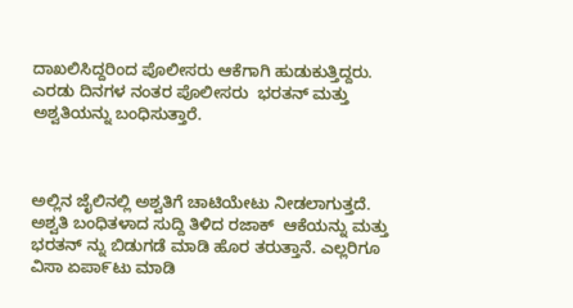ದಾಖಲಿಸಿದ್ದರಿಂದ ಪೊಲೀಸರು ಆಕೆಗಾಗಿ ಹುಡುಕುತ್ತಿದ್ದರು. ಎರಡು ದಿನಗಳ ನಂತರ ಪೊಲೀಸರು  ಭರತನ್ ಮತ್ತು ಅಶ್ವತಿಯನ್ನು ಬಂಧಿಸುತ್ತಾರೆ.



ಅಲ್ಲಿನ ಜೈಲಿನಲ್ಲಿ ಅಶ್ವತಿಗೆ ಚಾಟಿಯೇಟು ನೀಡಲಾಗುತ್ತದೆ. ಅಶ್ವತಿ ಬಂಧಿತಳಾದ ಸುದ್ದಿ ತಿಳಿದ ರಜಾಕ್  ಆಕೆಯನ್ನು ಮತ್ತು ಭರತನ್ ನ್ನು ಬಿಡುಗಡೆ ಮಾಡಿ ಹೊರ ತರುತ್ತಾನೆ. ಎಲ್ಲರಿಗೂ ವಿಸಾ ಏಪಾ೯ಟು ಮಾಡಿ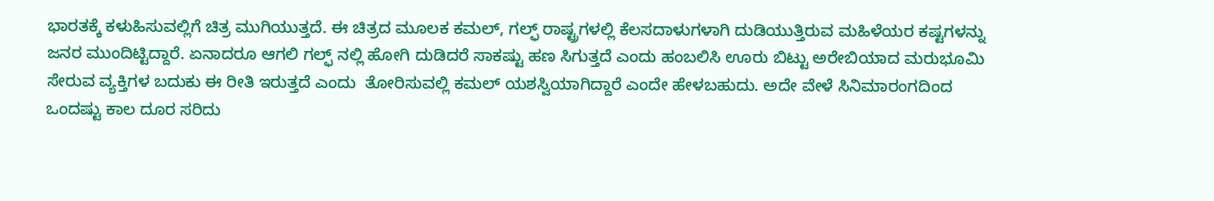ಭಾರತಕ್ಕೆ ಕಳುಹಿಸುವಲ್ಲಿಗೆ ಚಿತ್ರ ಮುಗಿಯುತ್ತದೆ. ಈ ಚಿತ್ರದ ಮೂಲಕ ಕಮಲ್, ಗಲ್ಫ್ ರಾಷ್ಟ್ರಗಳಲ್ಲಿ ಕೆಲಸದಾಳುಗಳಾಗಿ ದುಡಿಯುತ್ತಿರುವ ಮಹಿಳೆಯರ ಕಷ್ಟಗಳನ್ನು ಜನರ ಮುಂದಿಟ್ಟಿದ್ದಾರೆ. ಏನಾದರೂ ಆಗಲಿ ಗಲ್ಫ್ ನಲ್ಲಿ ಹೋಗಿ ದುಡಿದರೆ ಸಾಕಷ್ಟು ಹಣ ಸಿಗುತ್ತದೆ ಎಂದು ಹಂಬಲಿಸಿ ಊರು ಬಿಟ್ಟು ಅರೇಬಿಯಾದ ಮರುಭೂಮಿ ಸೇರುವ ವ್ಯಕ್ತಿಗಳ ಬದುಕು ಈ ರೀತಿ ಇರುತ್ತದೆ ಎಂದು  ತೋರಿಸುವಲ್ಲಿ ಕಮಲ್ ಯಶಸ್ವಿಯಾಗಿದ್ದಾರೆ ಎಂದೇ ಹೇಳಬಹುದು. ಅದೇ ವೇಳೆ ಸಿನಿಮಾರಂಗದಿಂದ ಒಂದಷ್ಟು ಕಾಲ ದೂರ ಸರಿದು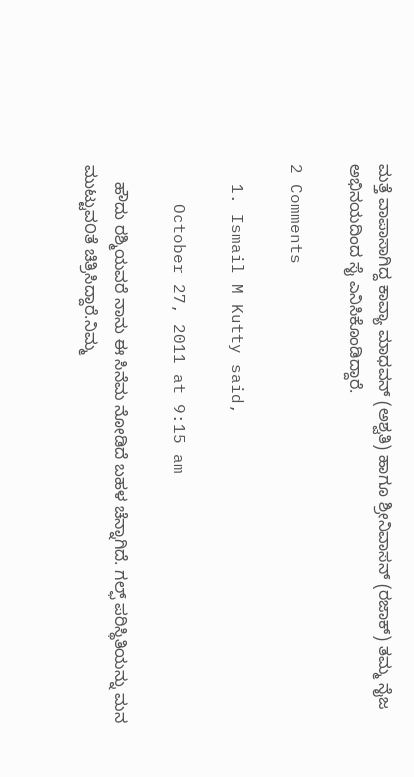ಮತ್ತೆ ವಾಪಾಸಾಗಿದ್ದ ಕಾವ್ಯಾ ಮಾಧವನ್ (ಅಶ್ವತಿ) ಹಾಗೂ ಶ್ರೀನಿವಾಸನ್ (ರಜಾಕ್) ತಮ್ಮ ನೈಜ ಅಭಿನಯದಿಂದ ಸೈ ಎನಿಸಿಕೊಂಡಿದ್ದಾರೆ.

2 Comments

  1. Ismail M Kutty said,

    October 27, 2011 at 9:15 am

    ಹೌದು ರಶ್ಮಿಯವರೆ ನಾನು ಈ ಸಿನೆಮ ನೋಡಿದೆ ಬಹಳ ಚೆನ್ನಾಗಿದೆ. ಗಲ್ಫ್ ಪರಿಸ್ಥಿತಿಯನ್ನು ಮನ ಮುಟ್ಟುವ೦ತೆ ಚಿತ್ರಿಸಿದ್ದಾರೆ.ನಿಮ್ಮ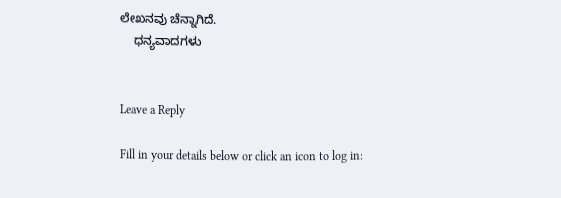ಲೇಖನವು ಚೆನ್ನಾಗಿದೆ.
    ಧನ್ಯವಾದಗಳು


Leave a Reply

Fill in your details below or click an icon to log in: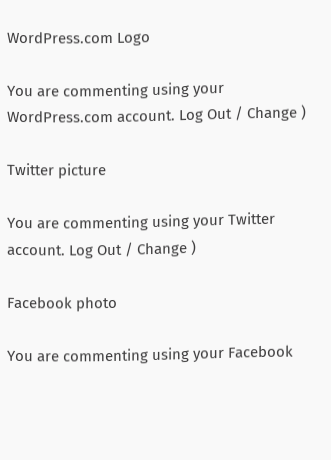WordPress.com Logo

You are commenting using your WordPress.com account. Log Out / Change )

Twitter picture

You are commenting using your Twitter account. Log Out / Change )

Facebook photo

You are commenting using your Facebook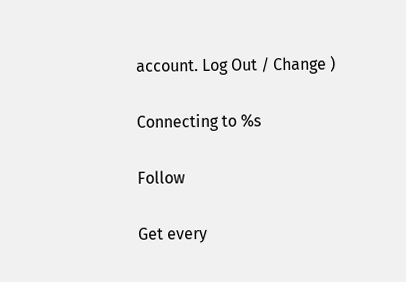account. Log Out / Change )

Connecting to %s

Follow

Get every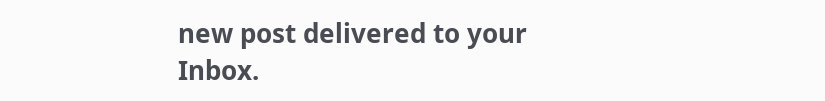new post delivered to your Inbox.